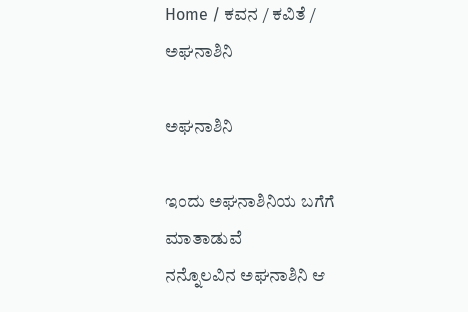Home / ಕವನ / ಕವಿತೆ / ಅಘನಾಶಿನಿ

ಅಘನಾಶಿನಿ

ಇಂದು ಅಘನಾಶಿನಿಯ ಬಗೆಗೆ ಮಾತಾಡುವೆ
ನನ್ನೊಲವಿನ ಅಘನಾಶಿನಿ ಆ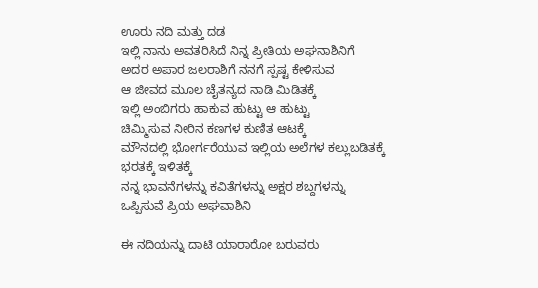ಊರು ನದಿ ಮತ್ತು ದಡ
ಇಲ್ಲಿ ನಾನು ಅವತರಿಸಿದೆ ನಿನ್ನ ಪ್ರೀತಿಯ ಅಘನಾಶಿನಿಗೆ
ಅದರ ಅಪಾರ ಜಲರಾಶಿಗೆ ನನಗೆ ಸ್ಪಷ್ಟ ಕೇಳಿಸುವ
ಆ ಜೀವದ ಮೂಲ ಚೈತನ್ಯದ ನಾಡಿ ಮಿಡಿತಕ್ಕೆ
ಇಲ್ಲಿ ಅಂಬಿಗರು ಹಾಕುವ ಹುಟ್ಟು ಆ ಹುಟ್ಟು
ಚಿಮ್ಮಿಸುವ ನೀರಿನ ಕಣಗಳ ಕುಣಿತ ಆಟಕ್ಕೆ
ಮೌನದಲ್ಲಿ ಭೋರ್ಗರೆಯುವ ಇಲ್ಲಿಯ ಅಲೆಗಳ ಕಲ್ಲುಬಡಿತಕ್ಕೆ
ಭರತಕ್ಕೆ ಇಳಿತಕ್ಕೆ
ನನ್ನ ಭಾವನೆಗಳನ್ನು ಕವಿತೆಗಳನ್ನು ಅಕ್ಷರ ಶಬ್ದಗಳನ್ನು
ಒಪ್ಪಿಸುವೆ ಪ್ರಿಯ ಅಘವಾಶಿನಿ

ಈ ನದಿಯನ್ನು ದಾಟಿ ಯಾರಾರೋ ಬರುವರು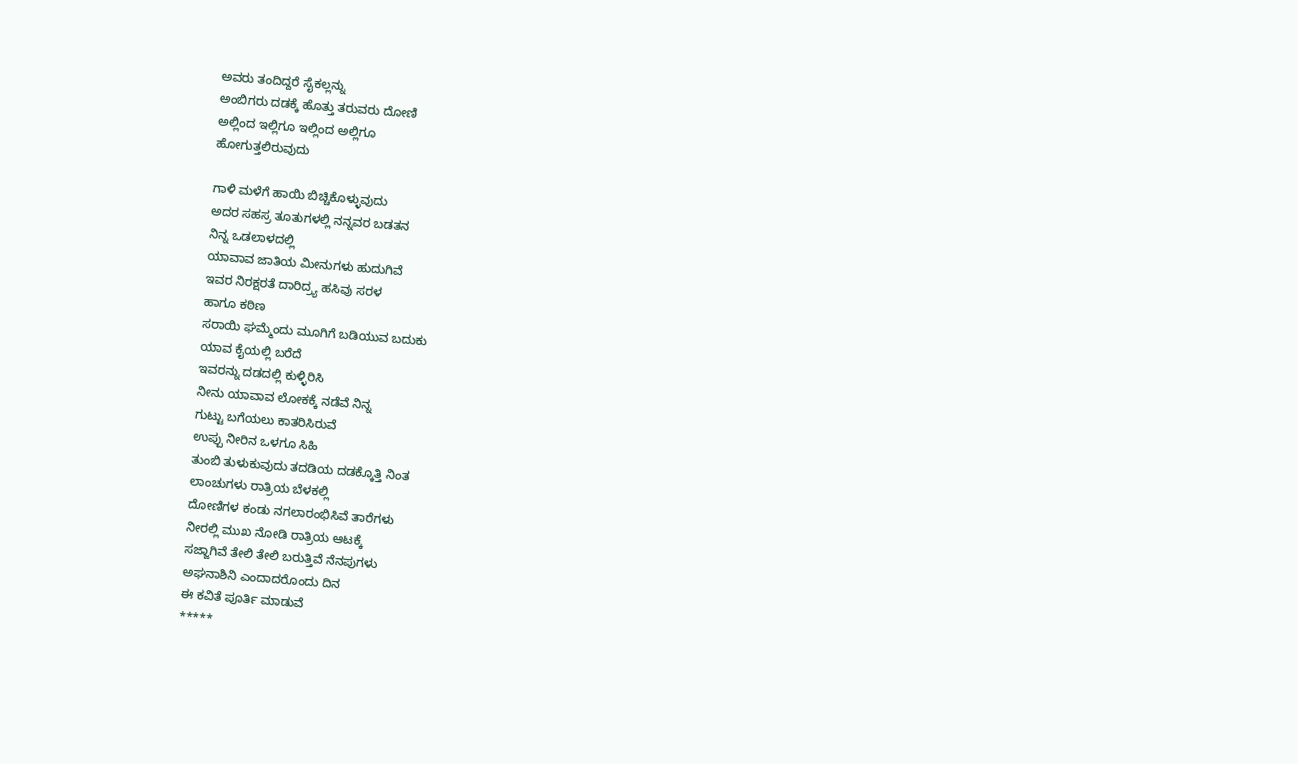ಅವರು ತಂದಿದ್ದರೆ ಸೈಕಲ್ಲನ್ನು
ಅಂಬಿಗರು ದಡಕ್ಕೆ ಹೊತ್ತು ತರುವರು ದೋಣಿ
ಅಲ್ಲಿಂದ ಇಲ್ಲಿಗೂ ಇಲ್ಲಿಂದ ಅಲ್ಲಿಗೂ
ಹೋಗುತ್ತಲಿರುವುದು

ಗಾಳಿ ಮಳೆಗೆ ಹಾಯಿ ಬಿಚ್ಚಿಕೊಳ್ಳುವುದು
ಅದರ ಸಹಸ್ರ ತೂತುಗಳಲ್ಲಿ ನನ್ನವರ ಬಡತನ
ನಿನ್ನ ಒಡಲಾಳದಲ್ಲಿ
ಯಾವಾವ ಜಾತಿಯ ಮೀನುಗಳು ಹುದುಗಿವೆ
ಇವರ ನಿರಕ್ಷರತೆ ದಾರಿದ್ರ್ಯ ಹಸಿವು ಸರಳ
ಹಾಗೂ ಕಠಿಣ
ಸರಾಯಿ ಘಮ್ಮೆಂದು ಮೂಗಿಗೆ ಬಡಿಯುವ ಬದುಕು
ಯಾವ ಕೈಯಲ್ಲಿ ಬರೆದೆ
ಇವರನ್ನು ದಡದಲ್ಲಿ ಕುಳ್ಳಿರಿಸಿ
ನೀನು ಯಾವಾವ ಲೋಕಕ್ಕೆ ನಡೆವೆ ನಿನ್ನ
ಗುಟ್ಟು ಬಗೆಯಲು ಕಾತರಿಸಿರುವೆ
ಉಪ್ಪು ನೀರಿನ ಒಳಗೂ ಸಿಹಿ
ತುಂಬಿ ತುಳುಕುವುದು ತದಡಿಯ ದಡಕ್ಕೊತ್ತಿ ನಿಂತ
ಲಾಂಚುಗಳು ರಾತ್ರಿಯ ಬೆಳಕಲ್ಲಿ
ದೋಣಿಗಳ ಕಂಡು ನಗಲಾರಂಭಿಸಿವೆ ತಾರೆಗಳು
ನೀರಲ್ಲಿ ಮುಖ ನೋಡಿ ರಾತ್ರಿಯ ಆಟಕ್ಕೆ
ಸಜ್ಜಾಗಿವೆ ತೇಲಿ ತೇಲಿ ಬರುತ್ತಿವೆ ನೆನಪುಗಳು
ಅಘನಾಶಿನಿ ಎಂದಾದರೊಂದು ದಿನ
ಈ ಕವಿತೆ ಪೂರ್ತಿ ಮಾಡುವೆ
*****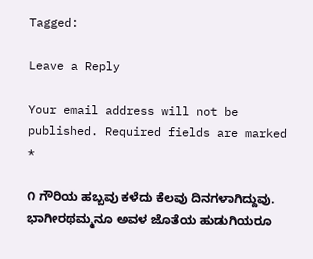Tagged:

Leave a Reply

Your email address will not be published. Required fields are marked *

೧ ಗೌರಿಯ ಹಬ್ಬವು ಕಳೆದು ಕೆಲವು ದಿನಗಳಾಗಿದ್ದುವು. ಭಾಗೀರಥಮ್ಮನೂ ಅವಳ ಜೊತೆಯ ಹುಡುಗಿಯರೂ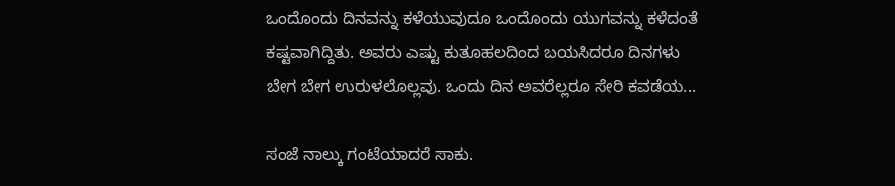ಒಂದೊಂದು ದಿನವನ್ನು ಕಳೆಯುವುದೂ ಒಂದೊಂದು ಯುಗವನ್ನು ಕಳೆದಂತೆ ಕಷ್ಟವಾಗಿದ್ದಿತು. ಅವರು ಎಷ್ಟು ಕುತೂಹಲದಿಂದ ಬಯಸಿದರೂ ದಿನಗಳು ಬೇಗ ಬೇಗ ಉರುಳಲೊಲ್ಲವು. ಒಂದು ದಿನ ಅವರೆಲ್ಲರೂ ಸೇರಿ ಕವಡೆಯ...

ಸಂಜೆ ನಾಲ್ಕು ಗಂಟೆಯಾದರೆ ಸಾಕು.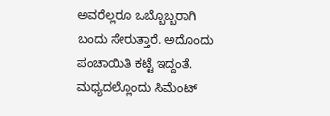ಅವರೆಲ್ಲರೂ ಒಬ್ಬೊಬ್ಬರಾಗಿ ಬಂದು ಸೇರುತ್ತಾರೆ. ಅದೊಂದು ಪಂಚಾಯಿತಿ ಕಟ್ಟೆ ಇದ್ದಂತೆ. ಮಧ್ಯದಲ್ಲೊಂದು ಸಿಮೆಂಟ್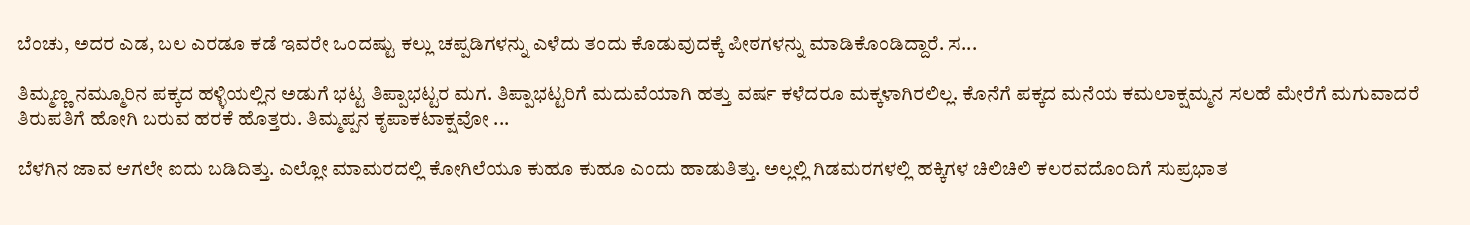ಬೆಂಚು, ಅದರ ಎಡ, ಬಲ ಎರಡೂ ಕಡೆ ಇವರೇ ಒಂದಷ್ಟು ಕಲ್ಲು ಚಪ್ಪಡಿಗಳನ್ನು ಎಳೆದು ತಂದು ಕೊಡುವುದಕ್ಕೆ ಪೀಠಗಳನ್ನು ಮಾಡಿಕೊಂಡಿದ್ದಾರೆ. ಸ...

ತಿಮ್ಮಣ್ಣ ನಮ್ಮೂರಿನ ಪಕ್ಕದ ಹಳ್ಳಿಯಲ್ಲಿನ ಅಡುಗೆ ಭಟ್ಟ ತಿಪ್ಪಾಭಟ್ಟರ ಮಗ. ತಿಪ್ಪಾಭಟ್ಟರಿಗೆ ಮದುವೆಯಾಗಿ ಹತ್ತು ವರ್ಷ ಕಳೆದರೂ ಮಕ್ಕಳಾಗಿರಲಿಲ್ಲ. ಕೊನೆಗೆ ಪಕ್ಕದ ಮನೆಯ ಕಮಲಾಕ್ಷಮ್ಮನ ಸಲಹೆ ಮೇರೆಗೆ ಮಗುವಾದರೆ ತಿರುಪತಿಗೆ ಹೋಗಿ ಬರುವ ಹರಕೆ ಹೊತ್ತರು. ತಿಮ್ಮಪ್ಪನ ಕೃಪಾಕಟಾಕ್ಷವೋ ...

ಬೆಳಗಿನ ಜಾವ ಆಗಲೇ ಐದು ಬಡಿದಿತ್ತು. ಎಲ್ಲೋ ಮಾಮರದಲ್ಲಿ ಕೋಗಿಲೆಯೂ ಕುಹೂ ಕುಹೂ ಎಂದು ಹಾಡುತಿತ್ತು. ಅಲ್ಲಲ್ಲಿ ಗಿಡಮರಗಳಲ್ಲಿ ಹಕ್ಕಿಗಳ ಚಿಲಿಚಿಲಿ ಕಲರವದೊಂದಿಗೆ ಸುಪ್ರಭಾತ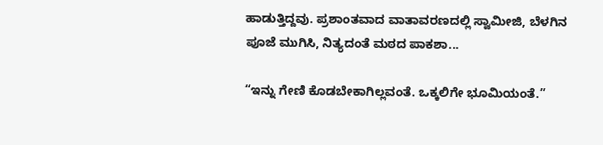ಹಾಡುತ್ತಿದ್ದವು. ಪ್ರಶಾಂತವಾದ ವಾತಾವರಣದಲ್ಲಿ ಸ್ವಾಮೀಜಿ, ಬೆಳಗಿನ ಪೂಜೆ ಮುಗಿಸಿ, ನಿತ್ಯದಂತೆ ಮಠದ ಪಾಕಶಾ...

“ಇನ್ನು ಗೇಣಿ ಕೊಡಬೇಕಾಗಿಲ್ಲವಂತೆ. ಒಕ್ಕಲಿಗೇ ಭೂಮಿಯಂತೆ.”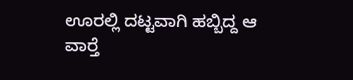ಊರಲ್ಲಿ ದಟ್ಟವಾಗಿ ಹಬ್ಬಿದ್ದ ಆ ವಾರ್‍ತೆ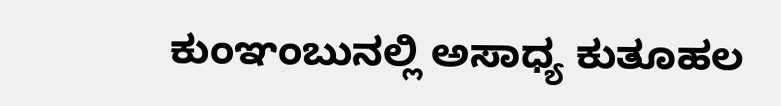ಕುಂಞಂಬುನಲ್ಲಿ ಅಸಾಧ್ಯ ಕುತೂಹಲ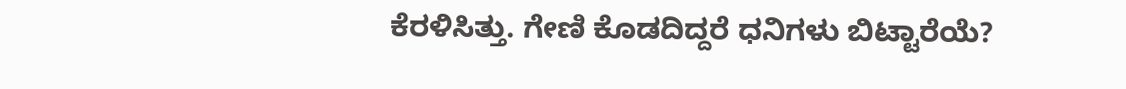ಕೆರಳಿಸಿತ್ತು. ಗೇಣಿ ಕೊಡದಿದ್ದರೆ ಧನಿಗಳು ಬಿಟ್ಟಾರೆಯೆ?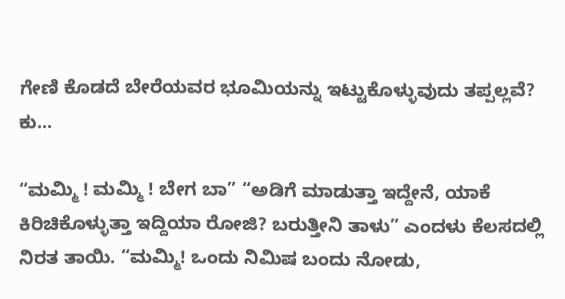ಗೇಣಿ ಕೊಡದೆ ಬೇರೆಯವರ ಭೂಮಿಯನ್ನು ಇಟ್ಟುಕೊಳ್ಳುವುದು ತಪ್ಪಲ್ಲವೆ? ಕು...

“ಮಮ್ಮಿ ! ಮಮ್ಮಿ ! ಬೇಗ ಬಾ” “ಅಡಿಗೆ ಮಾಡುತ್ತಾ ಇದ್ದೇನೆ, ಯಾಕೆ ಕಿರಿಚಿಕೊಳ್ಳುತ್ತಾ ಇದ್ದಿಯಾ ರೋಜಿ? ಬರುತ್ತೀನಿ ತಾಳು” ಎಂದಳು ಕೆಲಸದಲ್ಲಿ ನಿರತ ತಾಯಿ. “ಮಮ್ಮಿ! ಒಂದು ನಿಮಿಷ ಬಂದು ನೋಡು,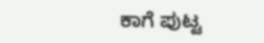ಕಾಗೆ ಪುಟ್ಟ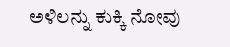ಅಳಿಲನ್ನು ಕುಕ್ಕಿ ನೋವು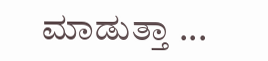ಮಾಡುತ್ತಾ ...